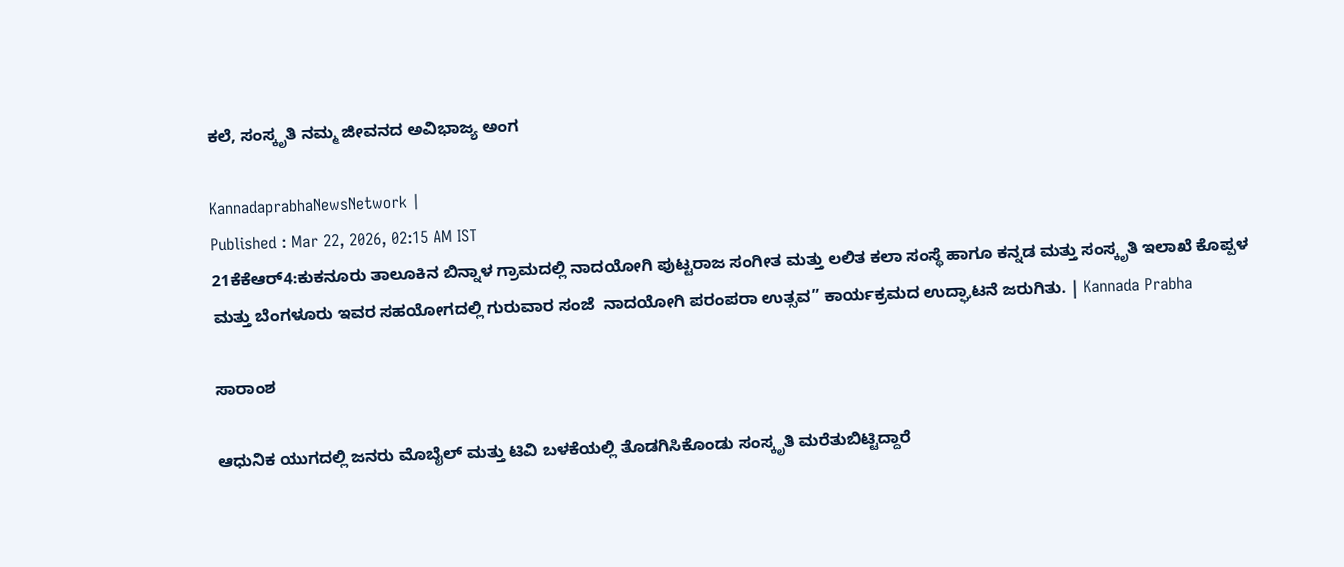ಕಲೆ, ಸಂಸ್ಕೃತಿ ನಮ್ಮ ಜೀವನದ ಅವಿಭಾಜ್ಯ ಅಂಗ

KannadaprabhaNewsNetwork |
Published : Mar 22, 2026, 02:15 AM IST
21ಕೆಕೆಆರ್4:ಕುಕನೂರು ತಾಲೂಕಿನ ಬಿನ್ನಾಳ ಗ್ರಾಮದಲ್ಲಿ ನಾದಯೋಗಿ ಪುಟ್ಟರಾಜ ಸಂಗೀತ ಮತ್ತು ಲಲಿತ ಕಲಾ ಸಂಸ್ಥೆ ಹಾಗೂ ಕನ್ನಡ ಮತ್ತು ಸಂಸ್ಕೃತಿ ಇಲಾಖೆ ಕೊಪ್ಪಳ ಮತ್ತು ಬೆಂಗಳೂರು ಇವರ ಸಹಯೋಗದಲ್ಲಿ ಗುರುವಾರ ಸಂಜೆ  ನಾದಯೋಗಿ ಪರಂಪರಾ ಉತ್ಸವ” ಕಾರ್ಯಕ್ರಮದ ಉದ್ಘಾಟನೆ ಜರುಗಿತು. | Kannada Prabha

ಸಾರಾಂಶ

ಆಧುನಿಕ ಯುಗದಲ್ಲಿ ಜನರು ಮೊಬೈಲ್ ಮತ್ತು ಟಿವಿ ಬಳಕೆಯಲ್ಲಿ ತೊಡಗಿಸಿಕೊಂಡು ಸಂಸ್ಕೃತಿ ಮರೆತುಬಿಟ್ಟಿದ್ದಾರೆ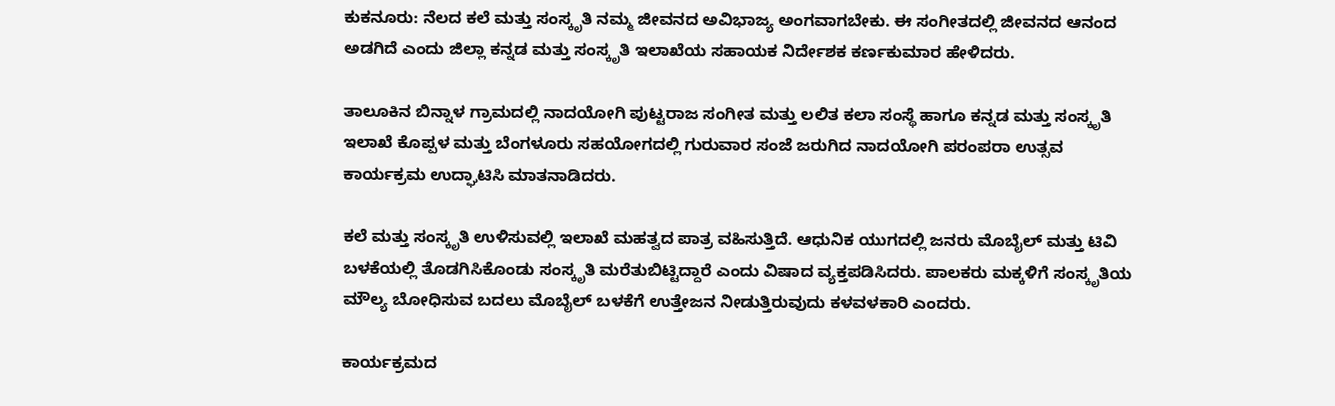ಕುಕನೂರು: ನೆಲದ ಕಲೆ ಮತ್ತು ಸಂಸ್ಕೃತಿ ನಮ್ಮ ಜೀವನದ ಅವಿಭಾಜ್ಯ ಅಂಗವಾಗಬೇಕು. ಈ ಸಂಗೀತದಲ್ಲಿ ಜೀವನದ ಆನಂದ ಅಡಗಿದೆ ಎಂದು ಜಿಲ್ಲಾ ಕನ್ನಡ ಮತ್ತು ಸಂಸ್ಕೃತಿ ಇಲಾಖೆಯ ಸಹಾಯಕ ನಿರ್ದೇಶಕ ಕರ್ಣಕುಮಾರ ಹೇಳಿದರು.

ತಾಲೂಕಿನ ಬಿನ್ನಾಳ ಗ್ರಾಮದಲ್ಲಿ ನಾದಯೋಗಿ ಪುಟ್ಟರಾಜ ಸಂಗೀತ ಮತ್ತು ಲಲಿತ ಕಲಾ ಸಂಸ್ಥೆ ಹಾಗೂ ಕನ್ನಡ ಮತ್ತು ಸಂಸ್ಕೃತಿ ಇಲಾಖೆ ಕೊಪ್ಪಳ ಮತ್ತು ಬೆಂಗಳೂರು ಸಹಯೋಗದಲ್ಲಿ ಗುರುವಾರ ಸಂಜೆ ಜರುಗಿದ ನಾದಯೋಗಿ ಪರಂಪರಾ ಉತ್ಸವ ಕಾರ್ಯಕ್ರಮ ಉದ್ಘಾಟಿಸಿ ಮಾತನಾಡಿದರು.

ಕಲೆ ಮತ್ತು ಸಂಸ್ಕೃತಿ ಉಳಿಸುವಲ್ಲಿ ಇಲಾಖೆ ಮಹತ್ವದ ಪಾತ್ರ ವಹಿಸುತ್ತಿದೆ. ಆಧುನಿಕ ಯುಗದಲ್ಲಿ ಜನರು ಮೊಬೈಲ್ ಮತ್ತು ಟಿವಿ ಬಳಕೆಯಲ್ಲಿ ತೊಡಗಿಸಿಕೊಂಡು ಸಂಸ್ಕೃತಿ ಮರೆತುಬಿಟ್ಟಿದ್ದಾರೆ ಎಂದು ವಿಷಾದ ವ್ಯಕ್ತಪಡಿಸಿದರು. ಪಾಲಕರು ಮಕ್ಕಳಿಗೆ ಸಂಸ್ಕೃತಿಯ ಮೌಲ್ಯ ಬೋಧಿಸುವ ಬದಲು ಮೊಬೈಲ್‌ ಬಳಕೆಗೆ ಉತ್ತೇಜನ ನೀಡುತ್ತಿರುವುದು ಕಳವಳಕಾರಿ ಎಂದರು.

ಕಾರ್ಯಕ್ರಮದ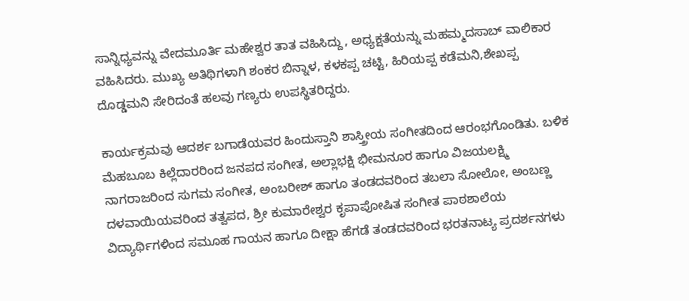ಸಾನ್ನಿಧ್ಯವನ್ನು ವೇದಮೂರ್ತಿ ಮಹೇಶ್ವರ ತಾತ ವಹಿಸಿದ್ದು, ಅಧ್ಯಕ್ಷತೆಯನ್ನು ಮಹಮ್ಮದಸಾಬ್‌ ವಾಲಿಕಾರ ವಹಿಸಿದರು. ಮುಖ್ಯ ಅತಿಥಿಗಳಾಗಿ ಶಂಕರ ಬಿನ್ನಾಳ, ಕಳಕಪ್ಪ ಚಟ್ಟಿ, ಹಿರಿಯಪ್ಪ ಕಡೆಮನಿ,ಶೇಖಪ್ಪ ದೊಡ್ಡಮನಿ ಸೇರಿದಂತೆ ಹಲವು ಗಣ್ಯರು ಉಪಸ್ಥಿತರಿದ್ದರು.

ಕಾರ್ಯಕ್ರಮವು ಆದರ್ಶ ಬಗಾಡೆಯವರ ಹಿಂದುಸ್ತಾನಿ ಶಾಸ್ತ್ರೀಯ ಸಂಗೀತದಿಂದ ಆರಂಭಗೊಂಡಿತು. ಬಳಿಕ ಮೆಹಬೂಬ ಕಿಲ್ಲೆದಾರರಿಂದ ಜನಪದ ಸಂಗೀತ, ಅಲ್ಲಾಭಕ್ಷಿ ಭೀಮನೂರ ಹಾಗೂ ವಿಜಯಲಕ್ಷ್ಮಿ ನಾಗರಾಜರಿಂದ ಸುಗಮ ಸಂಗೀತ, ಅಂಬರೀಶ್ ಹಾಗೂ ತಂಡದವರಿಂದ ತಬಲಾ ಸೋಲೋ, ಅಂಬಣ್ಣ ದಳವಾಯಿಯವರಿಂದ ತತ್ವಪದ, ಶ್ರೀ ಕುಮಾರೇಶ್ವರ ಕೃಪಾಪೋಷಿತ ಸಂಗೀತ ಪಾಠಶಾಲೆಯ ವಿದ್ಯಾರ್ಥಿಗಳಿಂದ ಸಮೂಹ ಗಾಯನ ಹಾಗೂ ದೀಕ್ಷಾ ಹೆಗಡೆ ತಂಡದವರಿಂದ ಭರತನಾಟ್ಯ ಪ್ರದರ್ಶನಗಳು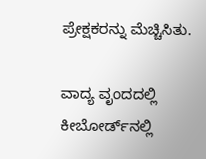ಪ್ರೇಕ್ಷಕರನ್ನು ಮೆಚ್ಚಿಸಿತು.

ವಾದ್ಯ ವೃಂದದಲ್ಲಿ ಕೀಬೋರ್ಡ್‌ನಲ್ಲಿ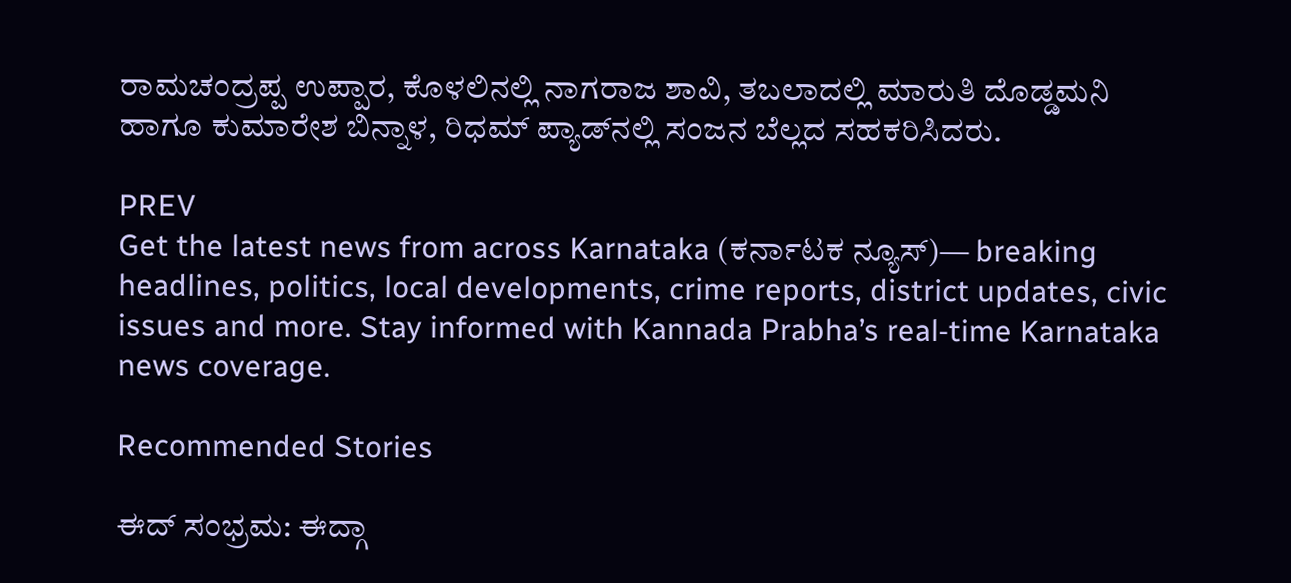ರಾಮಚಂದ್ರಪ್ಪ ಉಪ್ಪಾರ, ಕೊಳಲಿನಲ್ಲಿ ನಾಗರಾಜ ಶಾವಿ, ತಬಲಾದಲ್ಲಿ ಮಾರುತಿ ದೊಡ್ಡಮನಿ ಹಾಗೂ ಕುಮಾರೇಶ ಬಿನ್ನಾಳ, ರಿಧಮ್ ಪ್ಯಾಡ್‌ನಲ್ಲಿ ಸಂಜನ ಬೆಲ್ಲದ ಸಹಕರಿಸಿದರು.

PREV
Get the latest news from across Karnataka (ಕರ್ನಾಟಕ ನ್ಯೂಸ್)— breaking headlines, politics, local developments, crime reports, district updates, civic issues and more. Stay informed with Kannada Prabha’s real‑time Karnataka news coverage.

Recommended Stories

ಈದ್‌ ಸಂಭ್ರಮ: ಈದ್ಗಾ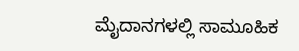ಮೈದಾನಗಳಲ್ಲಿ ಸಾಮೂಹಿಕ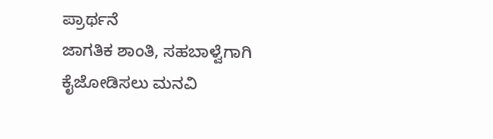ಪ್ರಾರ್ಥನೆ
ಜಾಗತಿಕ ಶಾಂತಿ, ಸಹಬಾಳ್ವೆಗಾಗಿ ಕೈಜೋಡಿಸಲು ಮನವಿ